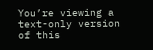You’re viewing a text-only version of this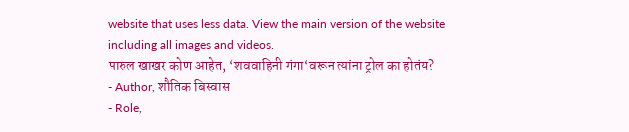website that uses less data. View the main version of the website including all images and videos.
पारुल खाखर कोण आहेत, ‘शववाहिनी गंगा‘वरून त्यांना ट्रोल का होतंय?
- Author, शौतिक बिस्वास
- Role,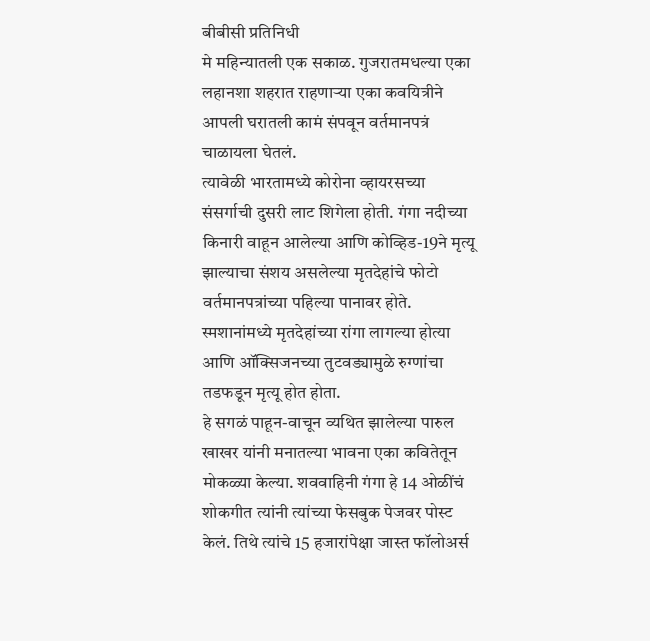बीबीसी प्रतिनिधी
मे महिन्यातली एक सकाळ. गुजरातमधल्या एका लहानशा शहरात राहणाऱ्या एका कवयित्रीने आपली घरातली कामं संपवून वर्तमानपत्रं चाळायला घेतलं.
त्यावेळी भारतामध्ये कोरोना व्हायरसच्या संसर्गाची दुसरी लाट शिगेला होती. गंगा नदीच्या किनारी वाहून आलेल्या आणि कोव्हिड-19ने मृत्यू झाल्याचा संशय असलेल्या मृतदेहांचे फोटो वर्तमानपत्रांच्या पहिल्या पानावर होते. स्मशानांमध्ये मृतदेहांच्या रांगा लागल्या होत्या आणि ऑक्सिजनच्या तुटवड्यामुळे रुग्णांचा तडफडून मृत्यू होत होता.
हे सगळं पाहून-वाचून व्यथित झालेल्या पारुल खाखर यांनी मनातल्या भावना एका कवितेतून मोकळ्या केल्या. शववाहिनी गंगा हे 14 ओळींचं शोकगीत त्यांनी त्यांच्या फेसबुक पेजवर पोस्ट केलं. तिथे त्यांचे 15 हजारांपेक्षा जास्त फॉलोअर्स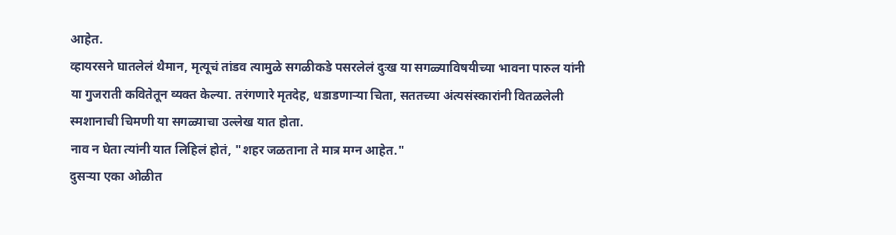आहेत.
व्हायरसने घातलेलं थैमान, मृत्यूचं तांडव त्यामुळे सगळीकडे पसरलेलं दुःख या सगळ्याविषयीच्या भावना पारुल यांनी या गुजराती कवितेतून व्यक्त केल्या. तरंगणारे मृतदेह, धडाडणाऱ्या चिता, सततच्या अंत्यसंस्कारांनी वितळलेली स्मशानाची चिमणी या सगळ्याचा उल्लेख यात होता.
नाव न घेता त्यांनी यात लिहिलं होतं, "शहर जळताना ते मात्र मग्न आहेत."
दुसऱ्या एका ओळीत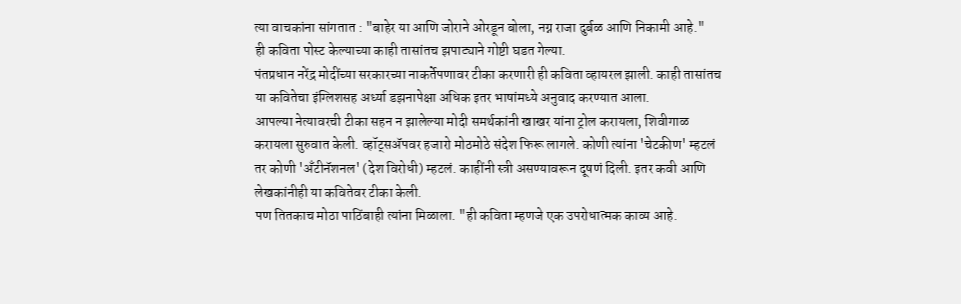त्या वाचकांना सांगतात : "बाहेर या आणि जोराने ओरडून बोला, नग्न राजा दुर्बळ आणि निकामी आहे."
ही कविता पोस्ट केल्याच्या काही तासांतच झपाट्याने गोष्टी घडत गेल्या.
पंतप्रधान नरेंद्र मोदींच्या सरकारच्या नाकर्तेपणावर टीका करणारी ही कविता व्हायरल झाली. काही तासांतच या कवितेचा इंग्लिशसह अर्ध्या डझनापेक्षा अधिक इतर भाषांमध्ये अनुवाद करण्यात आला.
आपल्या नेत्यावरची टीका सहन न झालेल्या मोदी समर्थकांनी खाखर यांना ट्रोल करायला, शिवीगाळ करायला सुरुवात केली. व्हॉट्सॲपवर हजारो मोठमोठे संदेश फिरू लागले. कोणी त्यांना 'चेटकीण' म्हटलं तर कोणी 'अँटीनॅशनल' (देश विरोधी) म्हटलं. काहींनी स्त्री असण्यावरून दूषणं दिली. इतर कवी आणि लेखकांनीही या कवितेवर टीका केली.
पण तितकाच मोठा पाठिंबाही त्यांना मिळाला. "ही कविता म्हणजे एक उपरोधात्मक काव्य आहे.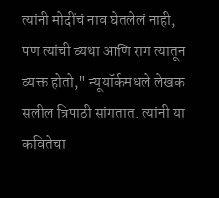त्यांनी मोदींचं नाव घेतलेलं नाही, पण त्यांची व्यथा आणि राग त्यातून व्यक्त होतो," न्यूयॉर्कमधले लेखक सलील त्रिपाठी सांगतात. त्यांनी या कवितेचा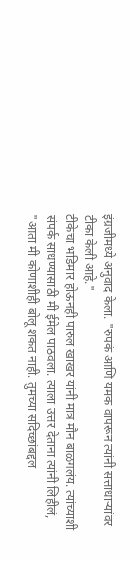इंग्रजीमध्ये अनुवाद केला. "रुपकं आणि यमक वापरून त्यांनी सत्ताधाऱ्यांवर टीका केली आहे."
टीकेचा भडिमार होऊनही पारुल खाखर यांनी मात्र मौन बाळगलंय. त्यांच्याशी संपर्क साधण्यासाठी मी ईमेल पाठवला. त्याला उत्तर देताना त्यांनी लिहीलं, "आता मी कोणाशीही बोलू शकत नाही. तुमच्या सदिच्छांबद्दल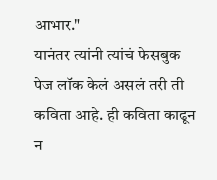आभार."
यानंतर त्यांनी त्यांचं फेसबुक पेज लॉक केलं असलं तरी ती कविता आहे. ही कविता काढून न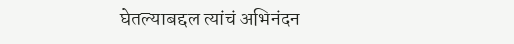घेतल्याबद्दल त्यांचं अभिनंदन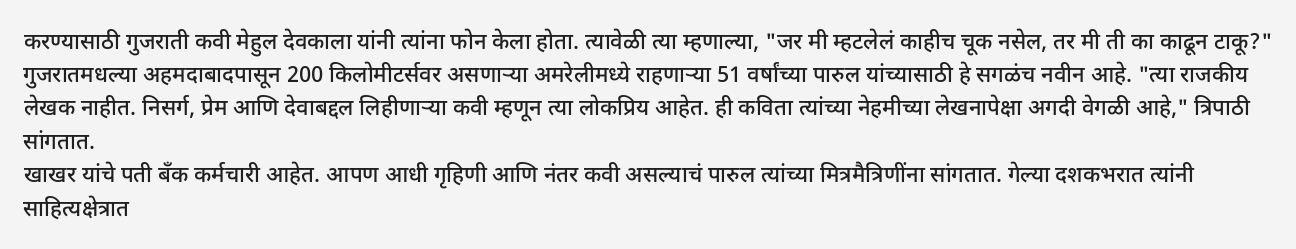करण्यासाठी गुजराती कवी मेहुल देवकाला यांनी त्यांना फोन केला होता. त्यावेळी त्या म्हणाल्या, "जर मी म्हटलेलं काहीच चूक नसेल, तर मी ती का काढून टाकू?"
गुजरातमधल्या अहमदाबादपासून 200 किलोमीटर्सवर असणाऱ्या अमरेलीमध्ये राहणाऱ्या 51 वर्षांच्या पारुल यांच्यासाठी हे सगळंच नवीन आहे. "त्या राजकीय लेखक नाहीत. निसर्ग, प्रेम आणि देवाबद्दल लिहीणाऱ्या कवी म्हणून त्या लोकप्रिय आहेत. ही कविता त्यांच्या नेहमीच्या लेखनापेक्षा अगदी वेगळी आहे," त्रिपाठी सांगतात.
खाखर यांचे पती बँक कर्मचारी आहेत. आपण आधी गृहिणी आणि नंतर कवी असल्याचं पारुल त्यांच्या मित्रमैत्रिणींना सांगतात. गेल्या दशकभरात त्यांनी साहित्यक्षेत्रात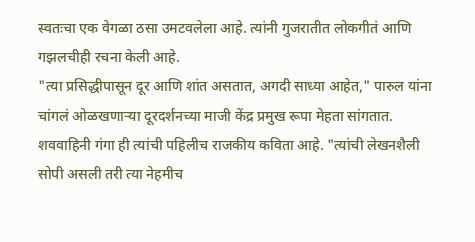स्वतःचा एक वेगळा ठसा उमटवलेला आहे. त्यांनी गुजरातीत लोकगीतं आणि गझलचीही रचना केली आहे.
"त्या प्रसिद्धीपासून दूर आणि शांत असतात, अगदी साध्या आहेत," पारुल यांना चांगलं ओळखणाऱ्या दूरदर्शनच्या माजी केंद्र प्रमुख रूपा मेहता सांगतात.
शववाहिनी गंगा ही त्यांची पहिलीच राजकीय कविता आहे. "त्यांची लेखनशैली सोपी असली तरी त्या नेहमीच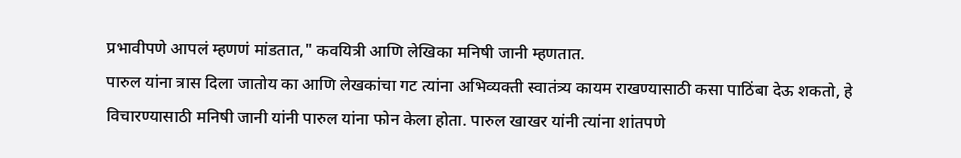प्रभावीपणे आपलं म्हणणं मांडतात," कवयित्री आणि लेखिका मनिषी जानी म्हणतात.
पारुल यांना त्रास दिला जातोय का आणि लेखकांचा गट त्यांना अभिव्यक्ती स्वातंत्र्य कायम राखण्यासाठी कसा पाठिंबा देऊ शकतो, हे विचारण्यासाठी मनिषी जानी यांनी पारुल यांना फोन केला होता. पारुल खाखर यांनी त्यांना शांतपणे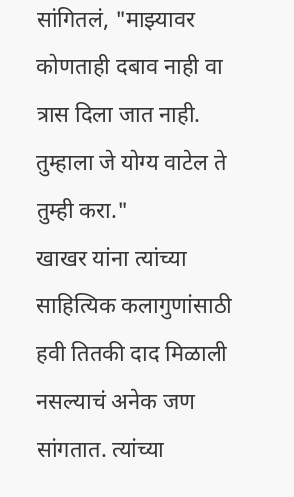सांगितलं, "माझ्यावर कोणताही दबाव नाही वा त्रास दिला जात नाही. तुम्हाला जे योग्य वाटेल ते तुम्ही करा."
खाखर यांना त्यांच्या साहित्यिक कलागुणांसाठी हवी तितकी दाद मिळाली नसल्याचं अनेक जण सांगतात. त्यांच्या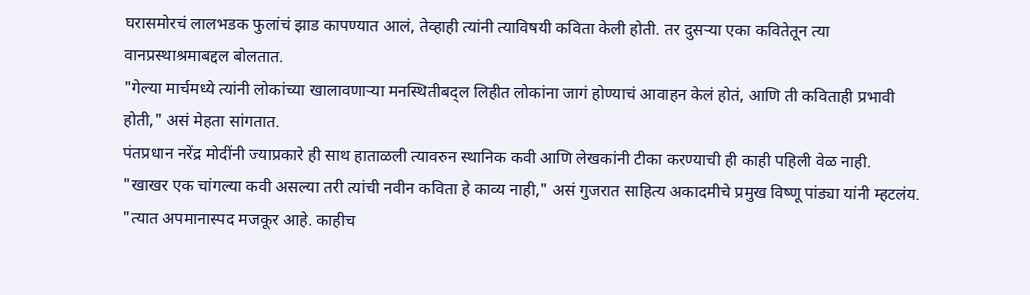घरासमोरचं लालभडक फुलांचं झाड कापण्यात आलं, तेव्हाही त्यांनी त्याविषयी कविता केली होती. तर दुसऱ्या एका कवितेतून त्या वानप्रस्थाश्रमाबद्दल बोलतात.
"गेल्या मार्चमध्ये त्यांनी लोकांच्या खालावणाऱ्या मनस्थितीबद्ल लिहीत लोकांना जागं होण्याचं आवाहन केलं होतं, आणि ती कविताही प्रभावी होती," असं मेहता सांगतात.
पंतप्रधान नरेंद्र मोदींनी ज्याप्रकारे ही साथ हाताळली त्यावरुन स्थानिक कवी आणि लेखकांनी टीका करण्याची ही काही पहिली वेळ नाही.
"खाखर एक चांगल्या कवी असल्या तरी त्यांची नवीन कविता हे काव्य नाही," असं गुजरात साहित्य अकादमीचे प्रमुख विष्णू पांड्या यांनी म्हटलंय.
"त्यात अपमानास्पद मजकूर आहे. काहीच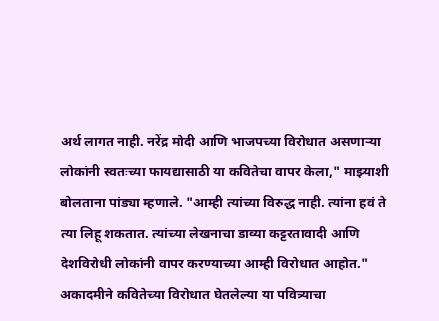अर्थ लागत नाही. नरेंद्र मोदी आणि भाजपच्या विरोधात असणाऱ्या लोकांनी स्वतःच्या फायद्यासाठी या कवितेचा वापर केला," माझ्याशी बोलताना पांड्या म्हणाले. "आम्ही त्यांच्या विरुद्ध नाही. त्यांना हवं ते त्या लिहू शकतात. त्यांच्या लेखनाचा डाव्या कट्टरतावादी आणि देशविरोधी लोकांनी वापर करण्याच्या आम्ही विरोधात आहोत."
अकादमीने कवितेच्या विरोधात घेतलेल्या या पवित्र्याचा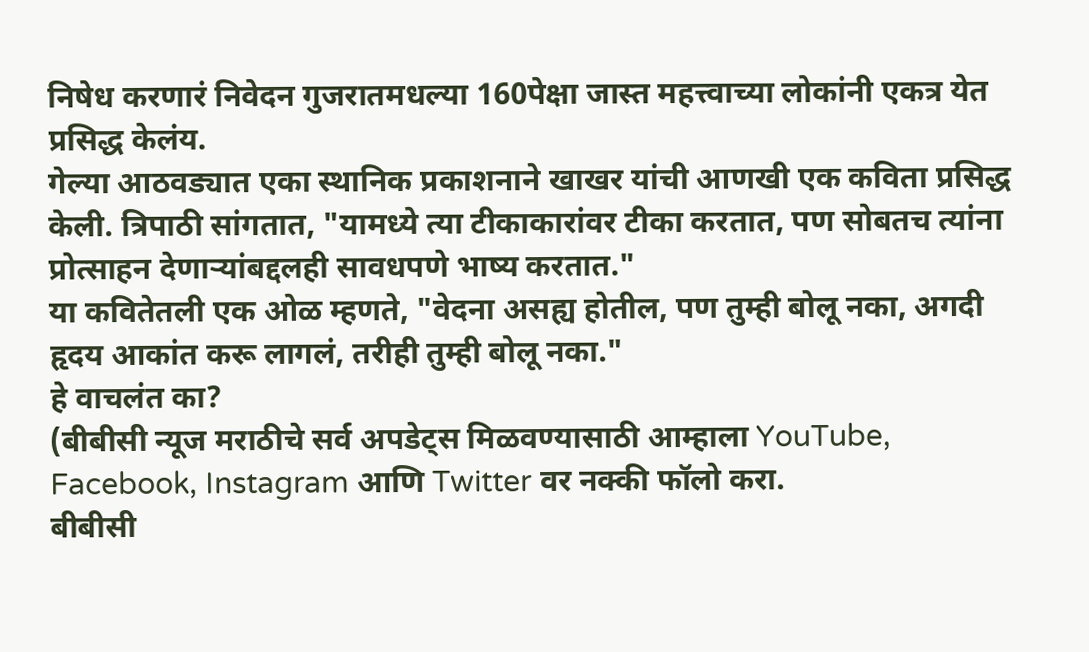निषेध करणारं निवेदन गुजरातमधल्या 160पेक्षा जास्त महत्त्वाच्या लोकांनी एकत्र येत प्रसिद्ध केलंय.
गेल्या आठवड्यात एका स्थानिक प्रकाशनाने खाखर यांची आणखी एक कविता प्रसिद्ध केली. त्रिपाठी सांगतात, "यामध्ये त्या टीकाकारांवर टीका करतात, पण सोबतच त्यांना प्रोत्साहन देणाऱ्यांबद्दलही सावधपणे भाष्य करतात."
या कवितेतली एक ओळ म्हणते, "वेदना असह्य होतील, पण तुम्ही बोलू नका, अगदी हृदय आकांत करू लागलं, तरीही तुम्ही बोलू नका."
हे वाचलंत का?
(बीबीसी न्यूज मराठीचे सर्व अपडेट्स मिळवण्यासाठी आम्हाला YouTube, Facebook, Instagram आणि Twitter वर नक्की फॉलो करा.
बीबीसी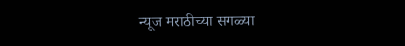न्यूज मराठीच्या सगळ्या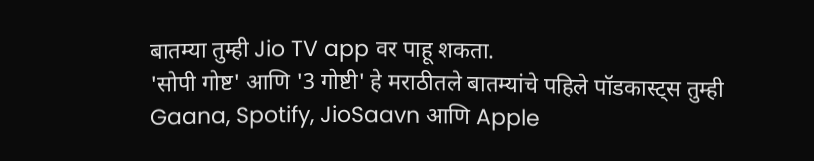बातम्या तुम्ही Jio TV app वर पाहू शकता.
'सोपी गोष्ट' आणि '3 गोष्टी' हे मराठीतले बातम्यांचे पहिले पॉडकास्ट्स तुम्ही Gaana, Spotify, JioSaavn आणि Apple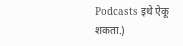Podcasts इथे ऐकू शकता.)